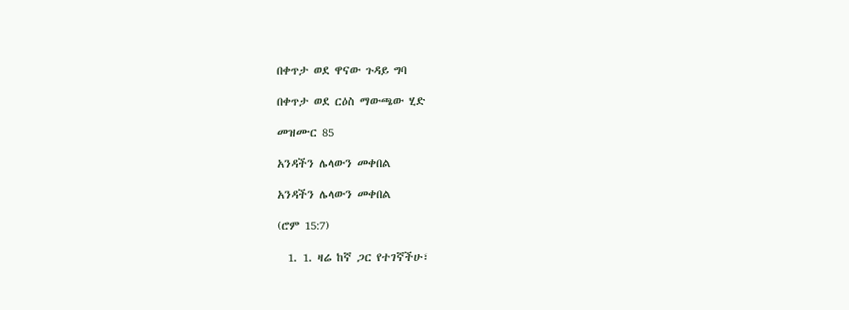በቀጥታ ወደ ዋናው ጉዳይ ግባ

በቀጥታ ወደ ርዕስ ማውጫው ሂድ

መዝሙር 85

አንዳችን ሌላውን መቀበል

አንዳችን ሌላውን መቀበል

(ሮም 15:7)

  1. 1. ዛሬ ከኛ ጋር የተገኛችሁ፣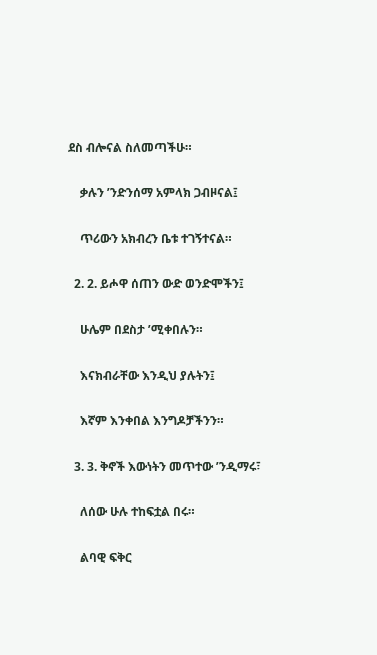ደስ ብሎናል ስለመጣችሁ።

    ቃሉን ’ንድንሰማ አምላክ ጋብዞናል፤

    ጥሪውን አክብረን ቤቱ ተገኝተናል።

  2. 2. ይሖዋ ሰጠን ውድ ወንድሞችን፤

    ሁሌም በደስታ ’ሚቀበሉን።

    እናክብራቸው እንዲህ ያሉትን፤

    እኛም እንቀበል እንግዶቻችንን።

  3. 3. ቅኖች እውነትን መጥተው ’ንዲማሩ፣

    ለሰው ሁሉ ተከፍቷል በሩ።

    ልባዊ ፍቅር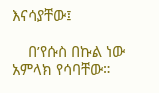እናሳያቸው፤

    በ’የሱስ በኩል ነው አምላክ የሳባቸው።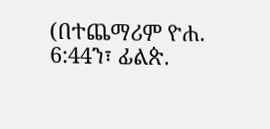(በተጨማሪም ዮሐ. 6:44ን፣ ፊልጵ.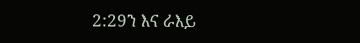2:29ን እና ራእይ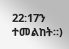22:17ን ተመልከት።)